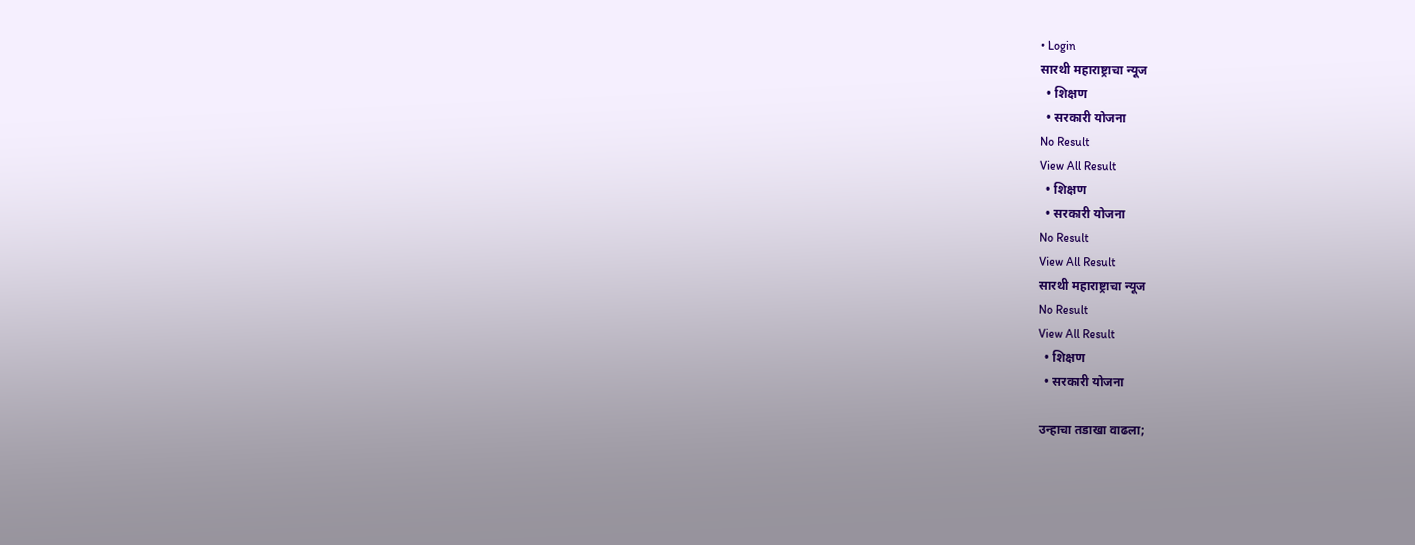• Login
सारथी महाराष्ट्राचा न्यूज
  • शिक्षण
  • सरकारी योजना
No Result
View All Result
  • शिक्षण
  • सरकारी योजना
No Result
View All Result
सारथी महाराष्ट्राचा न्यूज
No Result
View All Result
  • शिक्षण
  • सरकारी योजना

उन्हाचा तडाखा वाढला;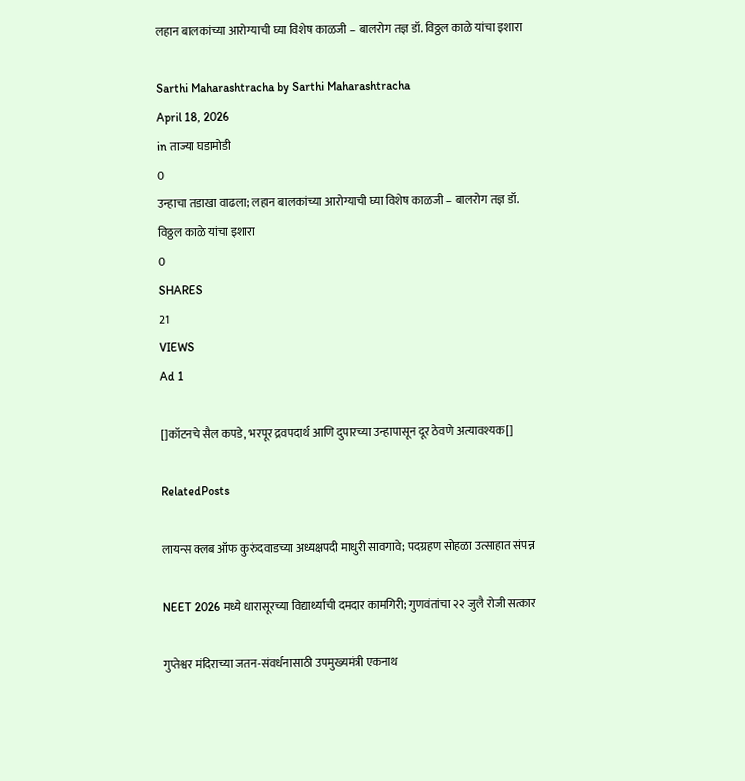लहान बालकांच्या आरोग्याची घ्या विशेष काळजी – बालरोग तज्ञ डॉ. विठ्ठल काळे यांचा इशारा

Sarthi Maharashtracha by Sarthi Maharashtracha
April 18, 2026
in ताज्या घडामोडी
0
उन्हाचा तडाखा वाढला; लहान बालकांच्या आरोग्याची घ्या विशेष काळजी – बालरोग तज्ञ डॉ. विठ्ठल काळे यांचा इशारा
0
SHARES
21
VIEWS
Ad 1

[]कॉटनचे सैल कपडे, भरपूर द्रवपदार्थ आणि दुपारच्या उन्हापासून दूर ठेवणे अत्यावश्यक[]

RelatedPosts

लायन्स क्लब ऑफ कुरुंदवाडच्या अध्यक्षपदी माधुरी सावगावे; पदग्रहण सोहळा उत्साहात संपन्न

NEET 2026 मध्ये धारासूरच्या विद्यार्थ्यांची दमदार कामगिरी; गुणवंतांचा २२ जुलै रोजी सत्कार

गुप्तेश्वर मंदिराच्या जतन-संवर्धनासाठी उपमुख्यमंत्री एकनाथ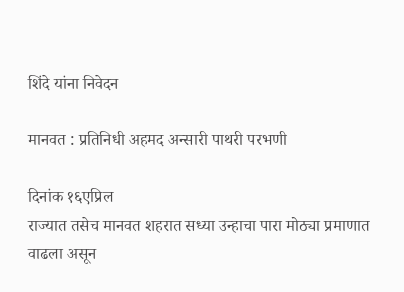शिंदे यांना निवेदन

मानवत : प्रतिनिधी अहमद अन्सारी पाथरी परभणी

दिनांक १६एप्रिल
राज्यात तसेच मानवत शहरात सध्या उन्हाचा पारा मोठ्या प्रमाणात वाढला असून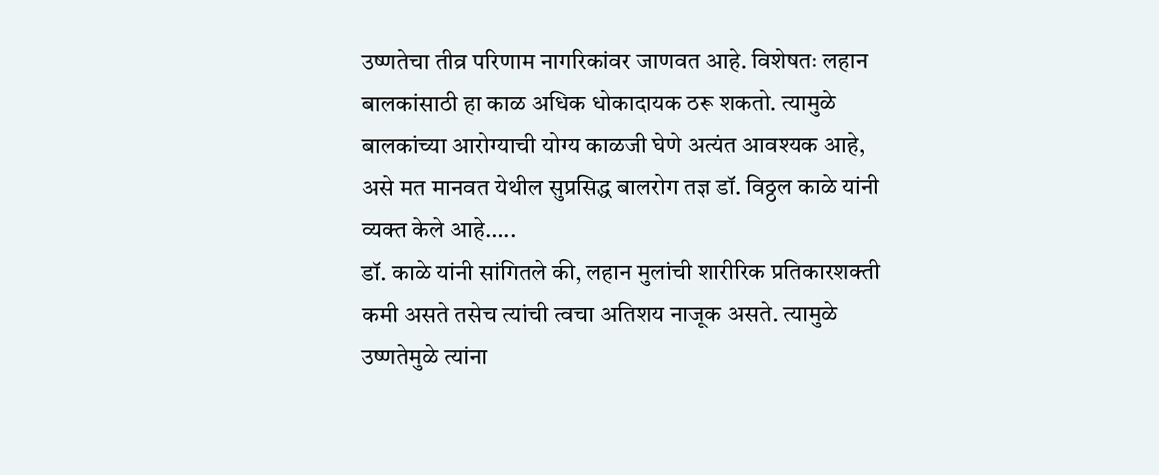उष्णतेचा तीव्र परिणाम नागरिकांवर जाणवत आहे. विशेषतः लहान बालकांसाठी हा काळ अधिक धोकादायक ठरू शकतो. त्यामुळे बालकांच्या आरोग्याची योग्य काळजी घेणे अत्यंत आवश्यक आहे, असे मत मानवत येथील सुप्रसिद्ध बालरोग तज्ञ डॉ. विठ्ठल काळे यांनी व्यक्त केले आहे…..
डॉ. काळे यांनी सांगितले की, लहान मुलांची शारीरिक प्रतिकारशक्ती कमी असते तसेच त्यांची त्वचा अतिशय नाजूक असते. त्यामुळे उष्णतेमुळे त्यांना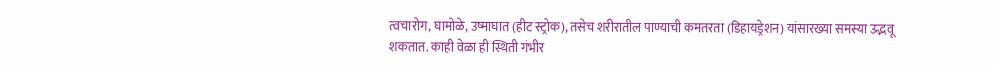त्वचारोग, घामोळे, उष्माघात (हीट स्ट्रोक), तसेच शरीरातील पाण्याची कमतरता (डिहायड्रेशन) यांसारख्या समस्या उद्भवू शकतात. काही वेळा ही स्थिती गंभीर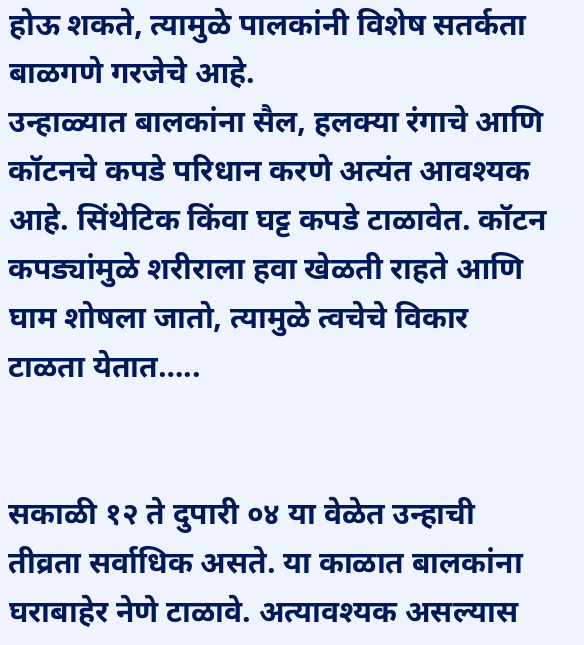होऊ शकते, त्यामुळे पालकांनी विशेष सतर्कता बाळगणे गरजेचे आहे.
उन्हाळ्यात बालकांना सैल, हलक्या रंगाचे आणि कॉटनचे कपडे परिधान करणे अत्यंत आवश्यक आहे. सिंथेटिक किंवा घट्ट कपडे टाळावेत. कॉटन कपड्यांमुळे शरीराला हवा खेळती राहते आणि घाम शोषला जातो, त्यामुळे त्वचेचे विकार टाळता येतात…..


सकाळी १२ ते दुपारी ०४ या वेळेत उन्हाची तीव्रता सर्वाधिक असते. या काळात बालकांना घराबाहेर नेणे टाळावे. अत्यावश्यक असल्यास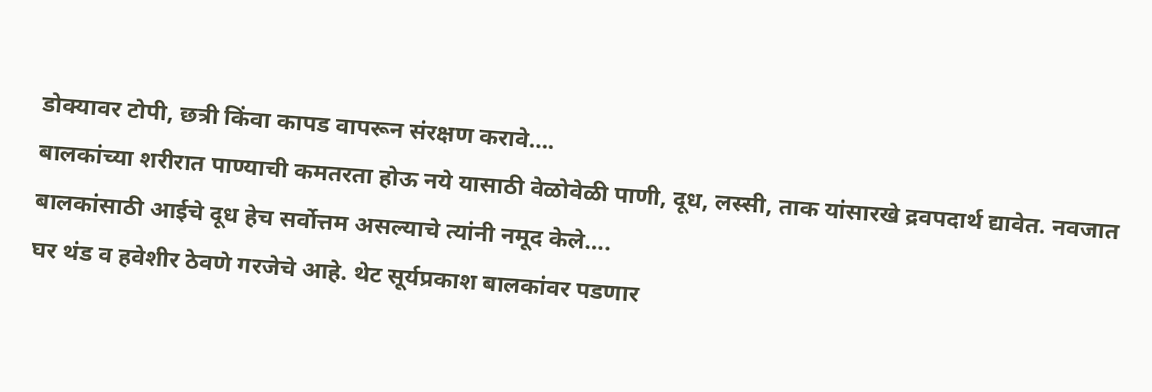डोक्यावर टोपी, छत्री किंवा कापड वापरून संरक्षण करावे….
बालकांच्या शरीरात पाण्याची कमतरता होऊ नये यासाठी वेळोवेळी पाणी, दूध, लस्सी, ताक यांसारखे द्रवपदार्थ द्यावेत. नवजात बालकांसाठी आईचे दूध हेच सर्वोत्तम असल्याचे त्यांनी नमूद केले….
घर थंड व हवेशीर ठेवणे गरजेचे आहे. थेट सूर्यप्रकाश बालकांवर पडणार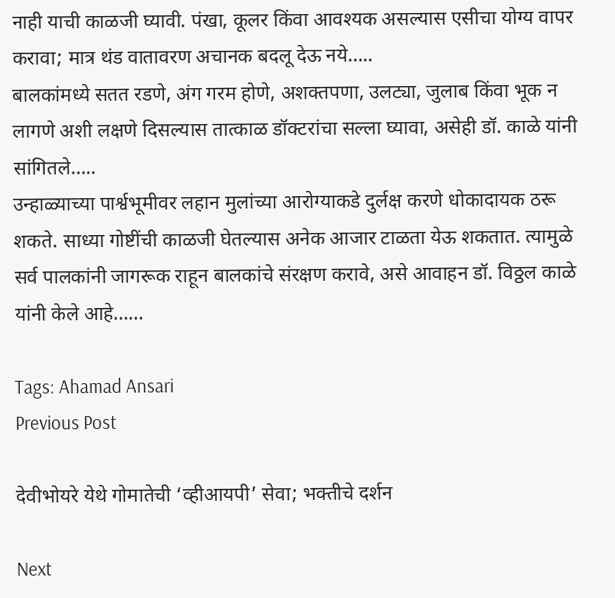नाही याची काळजी घ्यावी. पंखा, कूलर किंवा आवश्यक असल्यास एसीचा योग्य वापर करावा; मात्र थंड वातावरण अचानक बदलू देऊ नये…..
बालकांमध्ये सतत रडणे, अंग गरम होणे, अशक्तपणा, उलट्या, जुलाब किंवा भूक न लागणे अशी लक्षणे दिसल्यास तात्काळ डॉक्टरांचा सल्ला घ्यावा, असेही डॉ. काळे यांनी सांगितले…..
उन्हाळ्याच्या पार्श्वभूमीवर लहान मुलांच्या आरोग्याकडे दुर्लक्ष करणे धोकादायक ठरू शकते. साध्या गोष्टींची काळजी घेतल्यास अनेक आजार टाळता येऊ शकतात. त्यामुळे सर्व पालकांनी जागरूक राहून बालकांचे संरक्षण करावे, असे आवाहन डॉ. विठ्ठल काळे यांनी केले आहे……

Tags: Ahamad Ansari
Previous Post

देवीभोयरे येथे गोमातेची ‘व्हीआयपी’ सेवा; भक्तीचे दर्शन

Next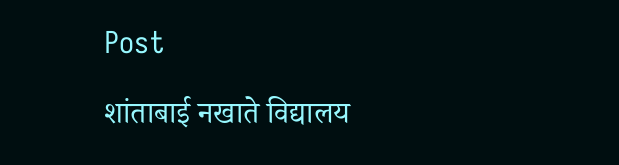Post

शांताबाई नखाते विद्यालय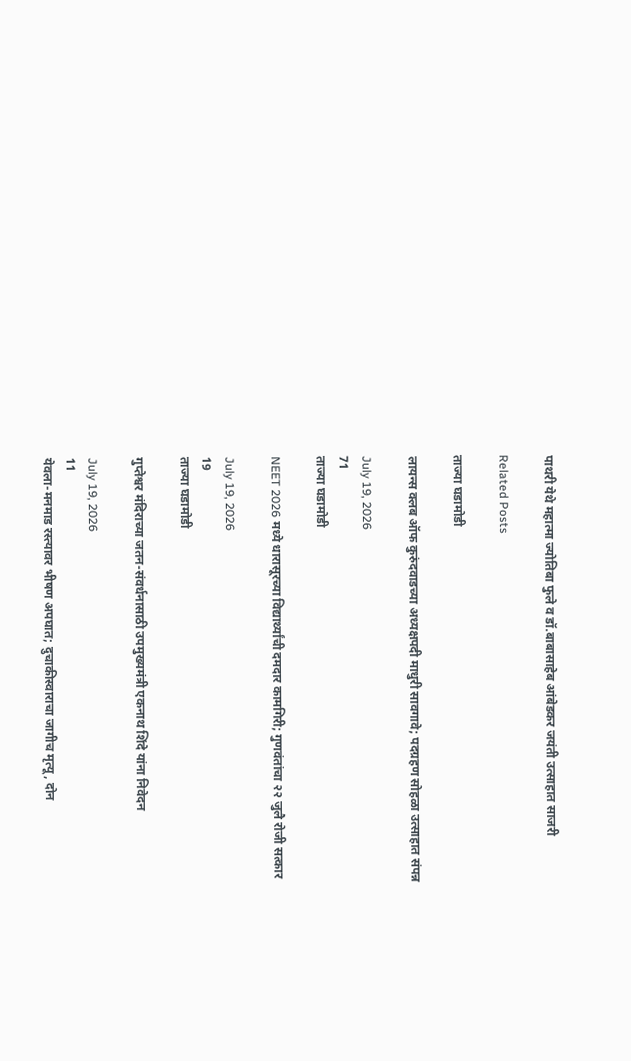पाथरी येथे महात्मा ज्योतिबा फुले व डॉ.बाबासाहेब आंबेडकर जयंती उत्साहात साजरी

Related Posts

ताज्या घडामोडी

लायन्स क्लब ऑफ कुरुंदवाडच्या अध्यक्षपदी माधुरी सावगावे; पदग्रहण सोहळा उत्साहात संपन्न

July 19, 2026
71
ताज्या घडामोडी

NEET 2026 मध्ये धारासूरच्या विद्यार्थ्यांची दमदार कामगिरी; गुणवंतांचा २२ जुलै रोजी सत्कार

July 19, 2026
19
ताज्या घडामोडी

गुप्तेश्वर मंदिराच्या जतन-संवर्धनासाठी उपमुख्यमंत्री एकनाथ शिंदे यांना निवेदन

July 19, 2026
11
येवला-मनमाड रस्त्यावर भीषण अपघात; दुचाकीस्वाराचा जागीच मृत्यू, दोन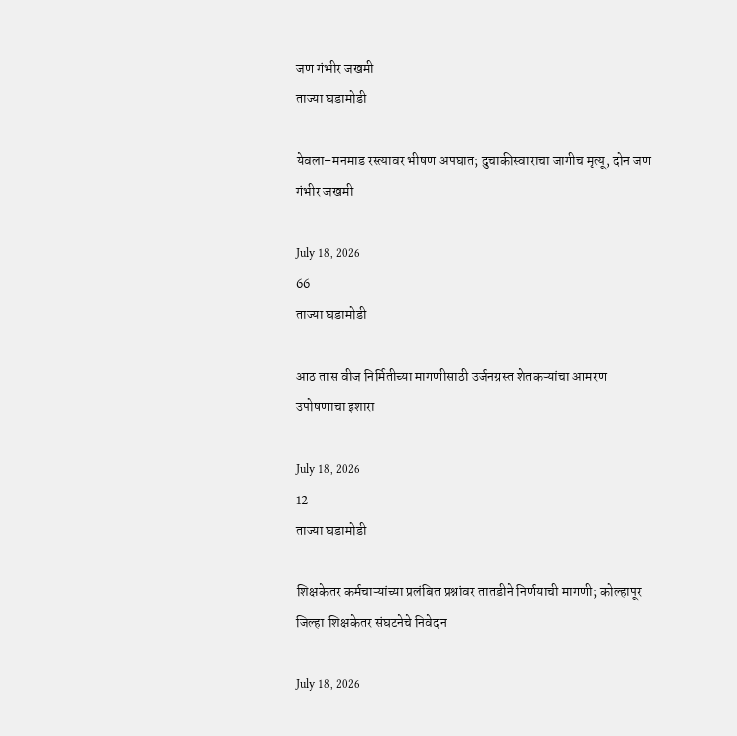जण गंभीर जखमी
ताज्या घडामोडी

येवला-मनमाड रस्त्यावर भीषण अपघात; दुचाकीस्वाराचा जागीच मृत्यू, दोन जण गंभीर जखमी

July 18, 2026
66
ताज्या घडामोडी

आठ तास वीज निर्मितीच्या मागणीसाठी उर्जनग्रस्त शेतकऱ्यांचा आमरण उपोषणाचा इशारा

July 18, 2026
12
ताज्या घडामोडी

शिक्षकेतर कर्मचाऱ्यांच्या प्रलंबित प्रश्नांवर तातडीने निर्णयाची मागणी; कोल्हापूर जिल्हा शिक्षकेतर संघटनेचे निवेदन

July 18, 2026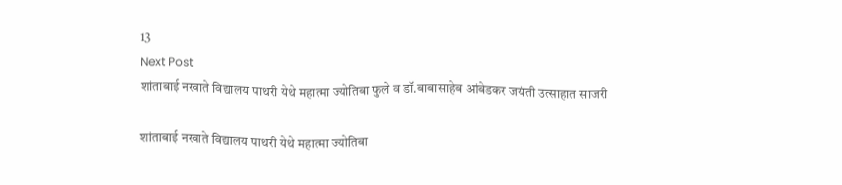13
Next Post
शांताबाई नखाते विद्यालय पाथरी येथे महात्मा ज्योतिबा फुले व डॉ.बाबासाहेब आंबेडकर जयंती उत्साहात साजरी

शांताबाई नखाते विद्यालय पाथरी येथे महात्मा ज्योतिबा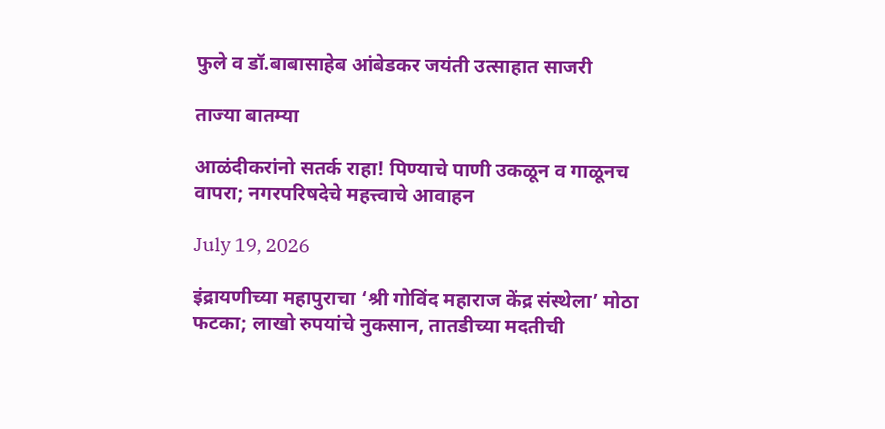फुले व डॉ.बाबासाहेब आंबेडकर जयंती उत्साहात साजरी

ताज्या बातम्या

आळंदीकरांनो सतर्क राहा! पिण्याचे पाणी उकळून व गाळूनच वापरा; नगरपरिषदेचे महत्त्वाचे आवाहन

July 19, 2026

इंद्रायणीच्या महापुराचा ‘श्री गोविंद महाराज केंद्र संस्थेला’ मोठा फटका; लाखो रुपयांचे नुकसान, तातडीच्या मदतीची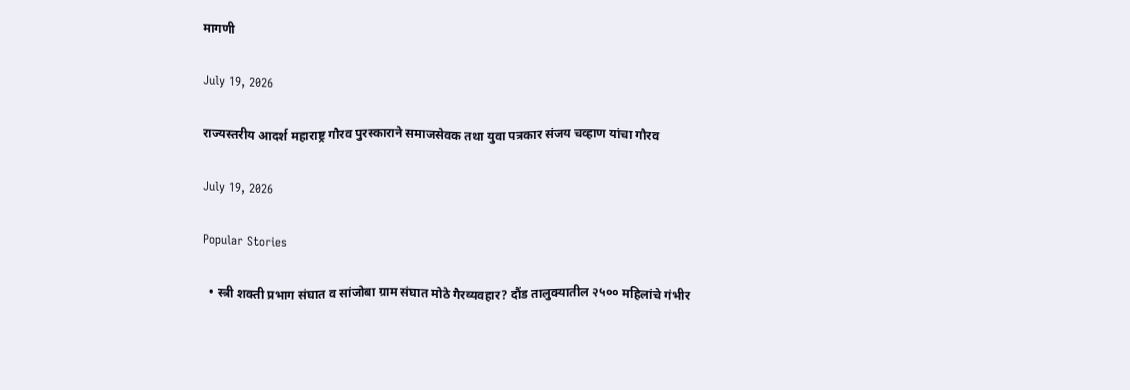मागणी

July 19, 2026

राज्यस्तरीय आदर्श महाराष्ट्र गौरव पुरस्काराने समाजसेवक तथा युवा पत्रकार संजय चव्हाण यांचा गौरव

July 19, 2026

Popular Stories

  • स्त्री शक्ती प्रभाग संघात व सांजोबा ग्राम संघात मोठे गैरव्यवहार? दौंड तालुक्यातील २५०० महिलांचे गंभीर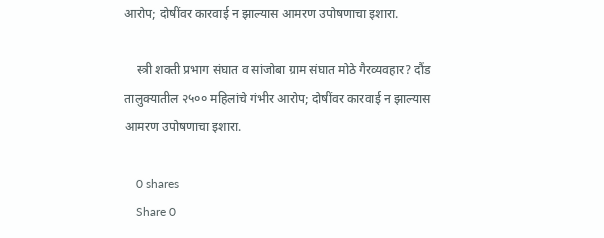आरोप; दोषींवर कारवाई न झाल्यास आमरण उपोषणाचा इशारा.

    स्त्री शक्ती प्रभाग संघात व सांजोबा ग्राम संघात मोठे गैरव्यवहार? दौंड तालुक्यातील २५०० महिलांचे गंभीर आरोप; दोषींवर कारवाई न झाल्यास आमरण उपोषणाचा इशारा.

    0 shares
    Share 0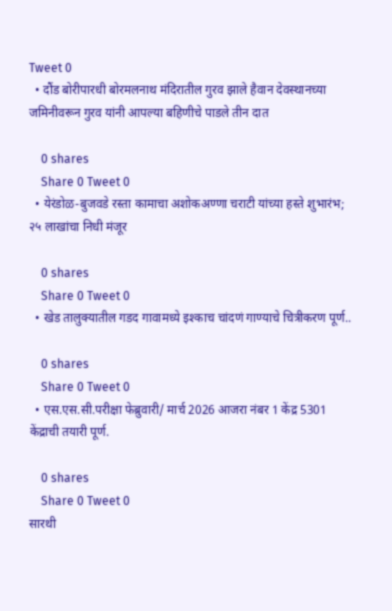Tweet 0
  • दौंड बोरीपारधी बोरमलनाथ मंदिरातील गुरव झाले हैवान देवस्थानच्या जमिनीवरून गुरव यांनी आपल्या बहिणीचे पाडले तीन दात

    0 shares
    Share 0 Tweet 0
  • येरंडोळ-बुजवडे रस्ता कामाचा अशोकअण्णा चराटी यांच्या हस्ते शुभारंभ; २५ लाखांचा निधी मंजूर

    0 shares
    Share 0 Tweet 0
  • खेड तालुक्यातील गडद गावामध्ये इश्काच चांदणं गाण्याचे चित्रीकरण पूर्ण..

    0 shares
    Share 0 Tweet 0
  • एस.एस.सी.परीक्षा फेब्रुवारी/ मार्च 2026 आजरा नंबर 1 केंद्र 5301 केंद्राची तयारी पूर्ण.

    0 shares
    Share 0 Tweet 0
सारथी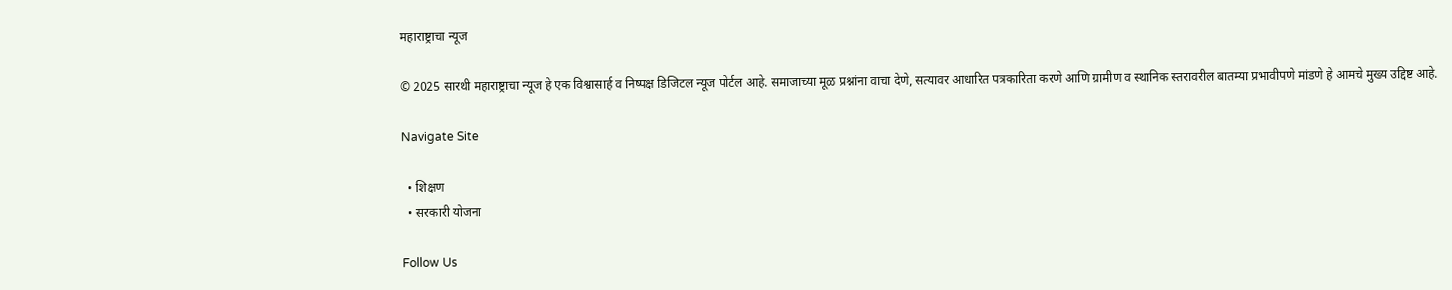महाराष्ट्राचा न्यूज

© 2025 सारथी महाराष्ट्राचा न्यूज हे एक विश्वासार्ह व निष्पक्ष डिजिटल न्यूज पोर्टल आहे. समाजाच्या मूळ प्रश्नांना वाचा देणे, सत्यावर आधारित पत्रकारिता करणे आणि ग्रामीण व स्थानिक स्तरावरील बातम्या प्रभावीपणे मांडणे हे आमचे मुख्य उद्दिष्ट आहे.

Navigate Site

  • शिक्षण
  • सरकारी योजना

Follow Us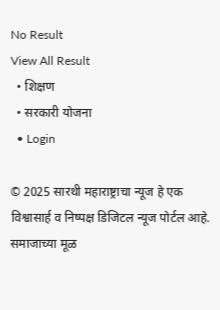No Result
View All Result
  • शिक्षण
  • सरकारी योजना
  • Login

© 2025 सारथी महाराष्ट्राचा न्यूज हे एक विश्वासार्ह व निष्पक्ष डिजिटल न्यूज पोर्टल आहे. समाजाच्या मूळ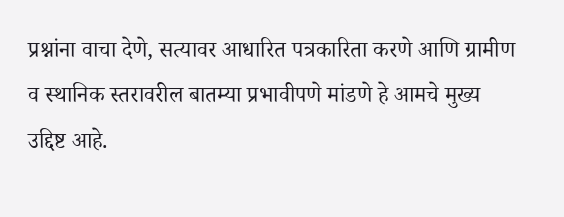प्रश्नांना वाचा देणे, सत्यावर आधारित पत्रकारिता करणे आणि ग्रामीण व स्थानिक स्तरावरील बातम्या प्रभावीपणे मांडणे हे आमचे मुख्य उद्दिष्ट आहे.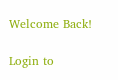Welcome Back!

Login to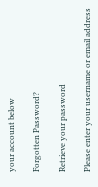your account below

Forgotten Password?

Retrieve your password

Please enter your username or email address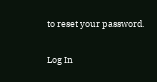to reset your password.

Log In